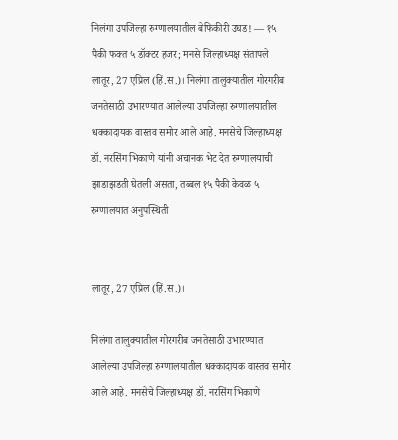निलंगा उपजिल्हा रुग्णालयातील बेफिकीरी उघड! — १५ पैकी फक्त ५ डॉक्टर हजर; मनसे जिल्हाध्यक्ष संतापले
लातूर, 27 एप्रिल (हिं.स.)। निलंगा तालुक्यातील गोरगरीब जनतेसाठी उभारण्यात आलेल्या उपजिल्हा रुग्णालयातील धक्कादायक वास्तव समोर आले आहे. मनसेचे जिल्हाध्यक्ष डॉ. नरसिंग भिकाणे यांनी अचानक भेट देत रुग्णालयाची झाडाझडती घेतली असता, तब्बल १५ पैकी केवळ ५
रुग्णालयात अनुपस्थिती


लातूर, 27 एप्रिल (हिं.स.)।

निलंगा तालुक्यातील गोरगरीब जनतेसाठी उभारण्यात आलेल्या उपजिल्हा रुग्णालयातील धक्कादायक वास्तव समोर आले आहे. मनसेचे जिल्हाध्यक्ष डॉ. नरसिंग भिकाणे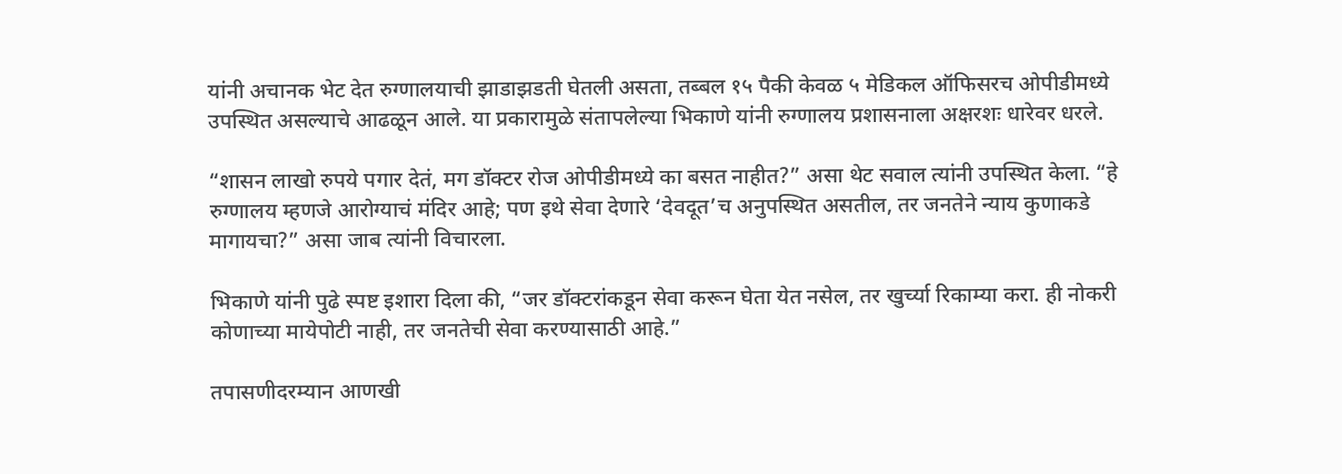यांनी अचानक भेट देत रुग्णालयाची झाडाझडती घेतली असता, तब्बल १५ पैकी केवळ ५ मेडिकल ऑफिसरच ओपीडीमध्ये उपस्थित असल्याचे आढळून आले. या प्रकारामुळे संतापलेल्या भिकाणे यांनी रुग्णालय प्रशासनाला अक्षरशः धारेवर धरले.

“शासन लाखो रुपये पगार देतं, मग डॉक्टर रोज ओपीडीमध्ये का बसत नाहीत?” असा थेट सवाल त्यांनी उपस्थित केला. “हे रुग्णालय म्हणजे आरोग्याचं मंदिर आहे; पण इथे सेवा देणारे ‘देवदूत’च अनुपस्थित असतील, तर जनतेने न्याय कुणाकडे मागायचा?” असा जाब त्यांनी विचारला.

भिकाणे यांनी पुढे स्पष्ट इशारा दिला की, “जर डॉक्टरांकडून सेवा करून घेता येत नसेल, तर खुर्च्या रिकाम्या करा. ही नोकरी कोणाच्या मायेपोटी नाही, तर जनतेची सेवा करण्यासाठी आहे.”

तपासणीदरम्यान आणखी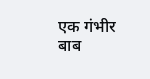एक गंभीर बाब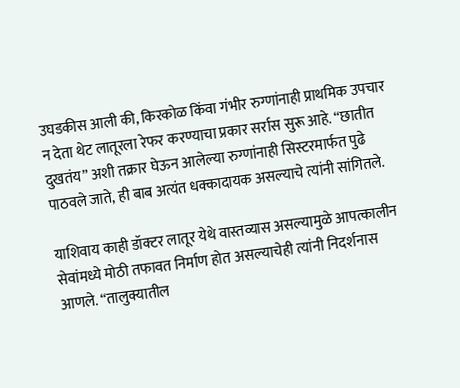उघडकीस आली की, किरकोळ किंवा गंभीर रुग्णांनाही प्राथमिक उपचार न देता थेट लातूरला रेफर करण्याचा प्रकार सर्रास सुरू आहे. “छातीत दुखतंय” अशी तक्रार घेऊन आलेल्या रुग्णांनाही सिस्टरमार्फत पुढे पाठवले जाते, ही बाब अत्यंत धक्कादायक असल्याचे त्यांनी सांगितले.

याशिवाय काही डॉक्टर लातूर येथे वास्तव्यास असल्यामुळे आपत्कालीन सेवांमध्ये मोठी तफावत निर्माण होत असल्याचेही त्यांनी निदर्शनास आणले. “तालुक्यातील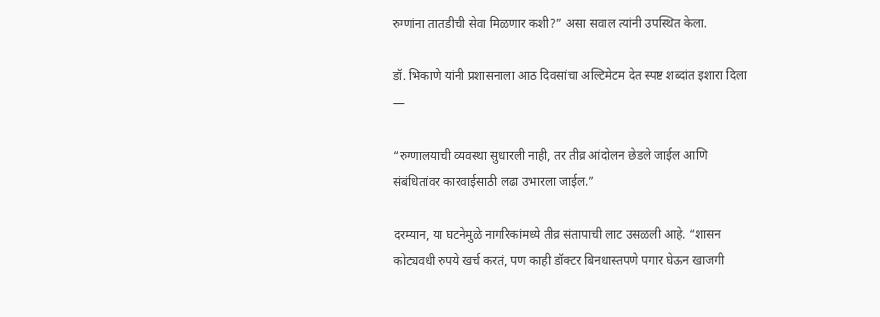रुग्णांना तातडीची सेवा मिळणार कशी?” असा सवाल त्यांनी उपस्थित केला.

डॉ. भिकाणे यांनी प्रशासनाला आठ दिवसांचा अल्टिमेटम देत स्पष्ट शब्दांत इशारा दिला —

“रुग्णालयाची व्यवस्था सुधारली नाही, तर तीव्र आंदोलन छेडले जाईल आणि संबंधितांवर कारवाईसाठी लढा उभारला जाईल.”

दरम्यान, या घटनेमुळे नागरिकांमध्ये तीव्र संतापाची लाट उसळली आहे. “शासन कोट्यवधी रुपये खर्च करतं, पण काही डॉक्टर बिनधास्तपणे पगार घेऊन खाजगी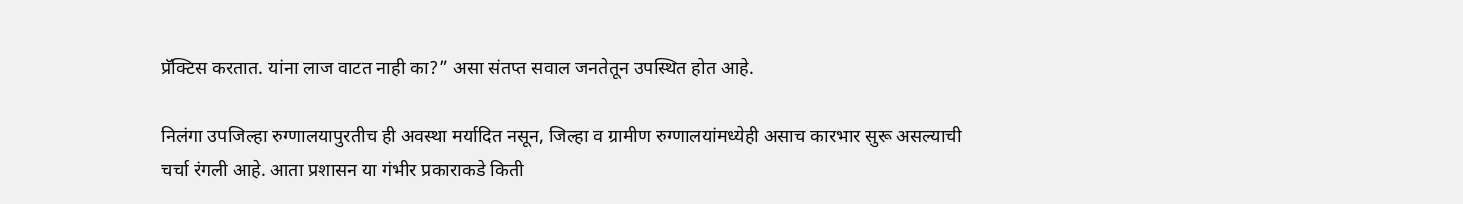प्रॅक्टिस करतात. यांना लाज वाटत नाही का?” असा संतप्त सवाल जनतेतून उपस्थित होत आहे.

निलंगा उपजिल्हा रुग्णालयापुरतीच ही अवस्था मर्यादित नसून, जिल्हा व ग्रामीण रुग्णालयांमध्येही असाच कारभार सुरू असल्याची चर्चा रंगली आहे. आता प्रशासन या गंभीर प्रकाराकडे किती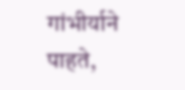गांभीर्याने पाहते,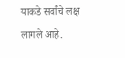याकडे सर्वांचे लक्ष लागले आहे.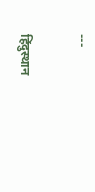---

हिंदुस्थान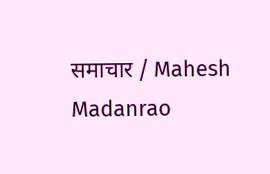समाचार / Mahesh Madanrao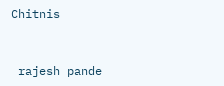Chitnis


 rajesh pande